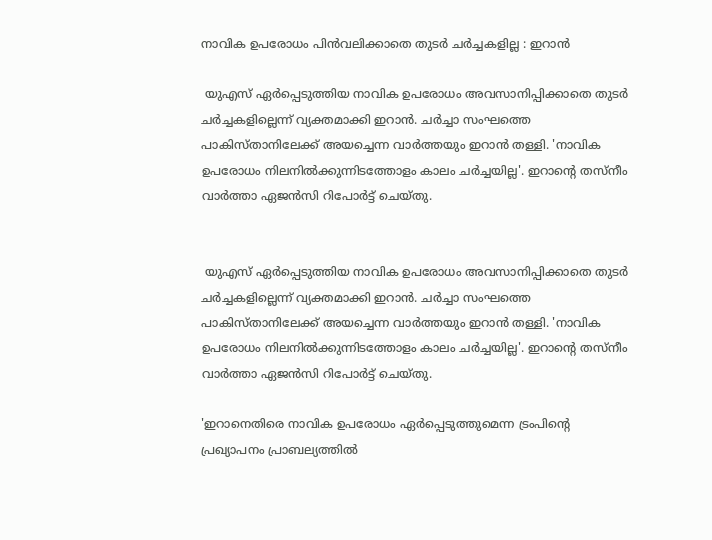നാവിക ഉപരോധം പിൻവലിക്കാതെ തുടർ ചർച്ചകളില്ല : ഇറാൻ

 യുഎസ് ഏർപ്പെടുത്തിയ നാവിക ഉപരോധം അവസാനിപ്പിക്കാതെ തുടർ ചർച്ചകളില്ലെന്ന് വ്യക്തമാക്കി ഇറാൻ. ചർച്ചാ സംഘത്തെ പാകിസ്താനിലേക്ക് അയച്ചെന്ന വാർത്തയും ഇറാൻ തള്ളി. 'നാവിക ഉപരോധം നിലനിൽക്കുന്നിടത്തോളം കാലം ചർച്ചയില്ല'. ഇറാന്റെ തസ്‌നീം വാർത്താ ഏജൻസി റിപോർട്ട് ചെയ്തു.


 യുഎസ് ഏർപ്പെടുത്തിയ നാവിക ഉപരോധം അവസാനിപ്പിക്കാതെ തുടർ ചർച്ചകളില്ലെന്ന് വ്യക്തമാക്കി ഇറാൻ. ചർച്ചാ സംഘത്തെ പാകിസ്താനിലേക്ക് അയച്ചെന്ന വാർത്തയും ഇറാൻ തള്ളി. 'നാവിക ഉപരോധം നിലനിൽക്കുന്നിടത്തോളം കാലം ചർച്ചയില്ല'. ഇറാന്റെ തസ്‌നീം വാർത്താ ഏജൻസി റിപോർട്ട് ചെയ്തു.

'ഇറാനെതിരെ നാവിക ഉപരോധം ഏർപ്പെടുത്തുമെന്ന ട്രംപിന്റെ പ്രഖ്യാപനം പ്രാബല്യത്തിൽ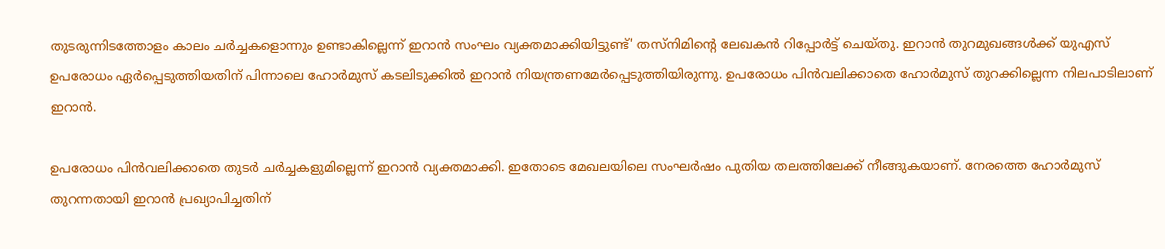തുടരുന്നിടത്തോളം കാലം ചർച്ചകളൊന്നും ഉണ്ടാകില്ലെന്ന് ഇറാൻ സംഘം വ്യക്തമാക്കിയിട്ടുണ്ട്' തസ്‌നിമിന്റെ ലേഖകൻ റിപ്പോർട്ട് ചെയ്തു. ഇറാൻ തുറമുഖങ്ങൾക്ക് യുഎസ് ഉപരോധം ഏർപ്പെടുത്തിയതിന് പിന്നാലെ ഹോർമുസ് കടലിടുക്കിൽ ഇറാൻ നിയന്ത്രണമേർപ്പെടുത്തിയിരുന്നു. ഉപരോധം പിൻവലിക്കാതെ ഹോർമുസ് തുറക്കില്ലെന്ന നിലപാടിലാണ് ഇറാൻ.

ഉപരോധം പിൻവലിക്കാതെ തുടർ ചർച്ചകളുമില്ലെന്ന് ഇറാൻ വ്യക്തമാക്കി. ഇതോടെ മേഖലയിലെ സംഘർഷം പുതിയ തലത്തിലേക്ക് നീങ്ങുകയാണ്. നേരത്തെ ഹോർമുസ് തുറന്നതായി ഇറാൻ പ്രഖ്യാപിച്ചതിന്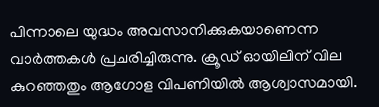പിന്നാലെ യുദ്ധം അവസാനിക്കുകയാണെന്ന വാർത്തകൾ പ്രചരിച്ചിരുന്നു. ക്രൂഡ് ഓയിലിന് വില കുറഞ്ഞതും ആഗോള വിപണിയിൽ ആശ്വാസമായി.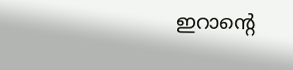ഇറാന്റെ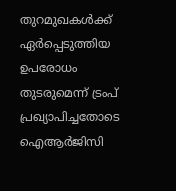തുറമുഖകൾക്ക് ഏർപ്പെടുത്തിയ ഉപരോധം തുടരുമെന്ന് ട്രംപ് പ്രഖ്യാപിച്ചതോടെ ഐആർജിസി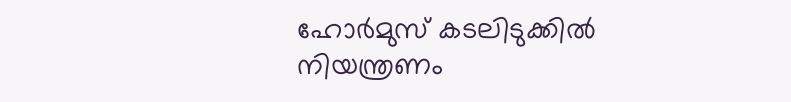ഹോർമുസ് കടലിടുക്കിൽ നിയന്ത്രണം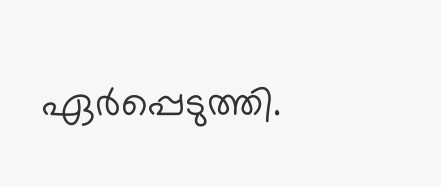ഏർപ്പെടുത്തി.